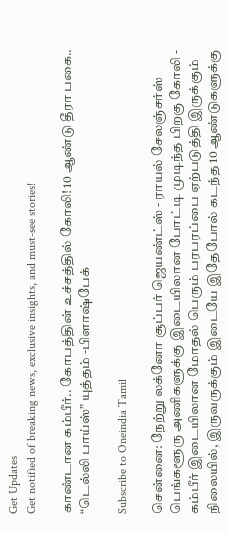Get Updates
Get notified of breaking news, exclusive insights, and must-see stories!

காண்டான கம்பீர்.. கோபத்தின் உச்சத்தில் கோலி! 10 ஆண்டு தீரா பகை.. “டெல்லி பாய்ஸ்” யுத்தம் -பிளாஷ்பேக்

Subscribe to Oneindia Tamil

சென்னை: நேற்று லக்னோ சூப்பர் ஜெயண்ட்ஸ் - ராயல் சேலஞ்சர்ஸ் பெங்களூரு அணிகளுக்கு இடையிலான போட்டி முடிந்த பிறகு கோலி - கம்பீர் இடையிலான மோதல் பெரும் பரபரப்பை ஏற்படுத்தி இருக்கும் நிலையில், இருவருக்கும் இடையே இதேபோல் கடந்த 10 ஆண்டுகளுக்கு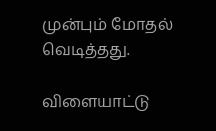முன்பும் மோதல் வெடித்தது.

விளையாட்டு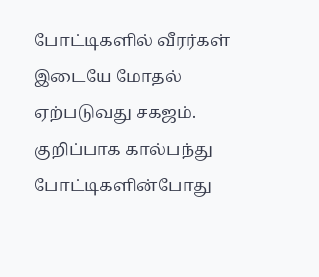போட்டிகளில் வீரர்கள் இடையே மோதல் ஏற்படுவது சகஜம். குறிப்பாக கால்பந்து போட்டிகளின்போது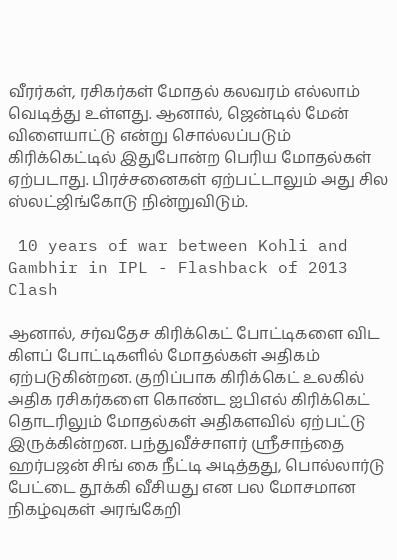வீரர்கள், ரசிகர்கள் மோதல் கலவரம் எல்லாம் வெடித்து உள்ளது. ஆனால், ஜென்டில் மேன் விளையாட்டு என்று சொல்லப்படும் கிரிக்கெட்டில் இதுபோன்ற பெரிய மோதல்கள் ஏற்படாது. பிரச்சனைகள் ஏற்பட்டாலும் அது சில ஸ்லட்ஜிங்கோடு நின்றுவிடும்.

 10 years of war between Kohli and Gambhir in IPL - Flashback of 2013 Clash

ஆனால், சர்வதேச கிரிக்கெட் போட்டிகளை விட கிளப் போட்டிகளில் மோதல்கள் அதிகம் ஏற்படுகின்றன. குறிப்பாக கிரிக்கெட் உலகில் அதிக ரசிகர்களை கொண்ட ஐபிஎல் கிரிக்கெட் தொடரிலும் மோதல்கள் அதிகளவில் ஏற்பட்டு இருக்கின்றன. பந்துவீச்சாளர் ஸ்ரீசாந்தை ஹர்பஜன் சிங் கை நீட்டி அடித்தது, பொல்லார்டு பேட்டை தூக்கி வீசியது என பல மோசமான நிகழ்வுகள் அரங்கேறி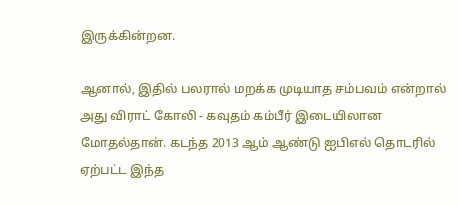இருக்கின்றன.

ஆனால், இதில் பலரால் மறக்க முடியாத சம்பவம் என்றால் அது விராட் கோலி - கவுதம் கம்பீர் இடையிலான மோதல்தான். கடந்த 2013 ஆம் ஆண்டு ஐபிஎல் தொடரில் ஏற்பட்ட இந்த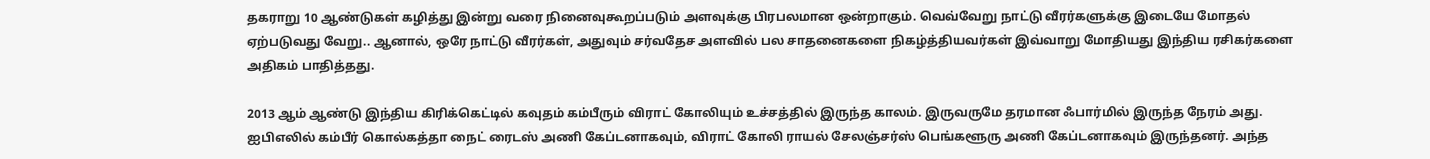தகராறு 10 ஆண்டுகள் கழித்து இன்று வரை நினைவுகூறப்படும் அளவுக்கு பிரபலமான ஒன்றாகும். வெவ்வேறு நாட்டு வீரர்களுக்கு இடையே மோதல் ஏற்படுவது வேறு.. ஆனால், ஒரே நாட்டு வீரர்கள், அதுவும் சர்வதேச அளவில் பல சாதனைகளை நிகழ்த்தியவர்கள் இவ்வாறு மோதியது இந்திய ரசிகர்களை அதிகம் பாதித்தது.

2013 ஆம் ஆண்டு இந்திய கிரிக்கெட்டில் கவுதம் கம்பீரும் விராட் கோலியும் உச்சத்தில் இருந்த காலம். இருவருமே தரமான ஃபார்மில் இருந்த நேரம் அது. ஐபிஎலில் கம்பீர் கொல்கத்தா நைட் ரைடஸ் அணி கேப்டனாகவும், விராட் கோலி ராயல் சேலஞ்சர்ஸ் பெங்களூரு அணி கேப்டனாகவும் இருந்தனர். அந்த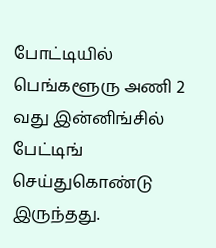போட்டியில் பெங்களூரு அணி 2 வது இன்னிங்சில் பேட்டிங் செய்துகொண்டு இருந்தது.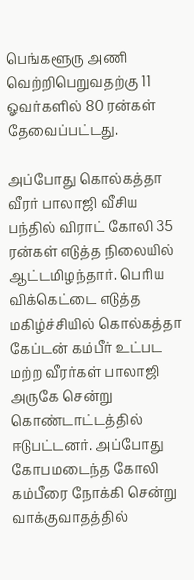பெங்களூரு அணி வெற்றிபெறுவதற்கு 11 ஓவர்களில் 80 ரன்கள் தேவைப்பட்டது.

அப்போது கொல்கத்தா வீரர் பாலாஜி வீசிய பந்தில் விராட் கோலி 35 ரன்கள் எடுத்த நிலையில் ஆட்டமிழந்தார். பெரிய விக்கெட்டை எடுத்த மகிழ்ச்சியில் கொல்கத்தா கேப்டன் கம்பீர் உட்பட மற்ற வீரர்கள் பாலாஜி அருகே சென்று கொண்டாட்டத்தில் ஈடுபட்டனர். அப்போது கோபமடைந்த கோலி கம்பீரை நோக்கி சென்று வாக்குவாதத்தில்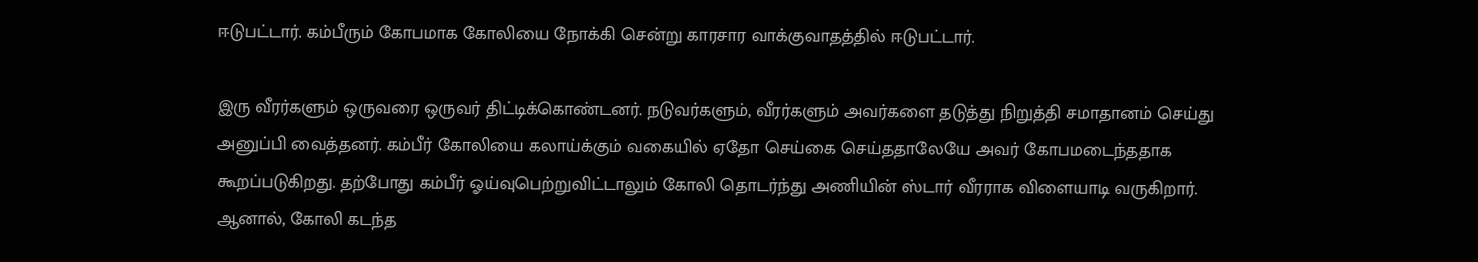ஈடுபட்டார். கம்பீரும் கோபமாக கோலியை நோக்கி சென்று காரசார வாக்குவாதத்தில் ஈடுபட்டார்.

இரு வீரர்களும் ஒருவரை ஒருவர் திட்டிக்கொண்டனர். நடுவர்களும், வீரர்களும் அவர்களை தடுத்து நிறுத்தி சமாதானம் செய்து அனுப்பி வைத்தனர். கம்பீர் கோலியை கலாய்க்கும் வகையில் ஏதோ செய்கை செய்ததாலேயே அவர் கோபமடைந்ததாக கூறப்படுகிறது. தற்போது கம்பீர் ஓய்வுபெற்றுவிட்டாலும் கோலி தொடர்ந்து அணியின் ஸ்டார் வீரராக விளையாடி வருகிறார். ஆனால், கோலி கடந்த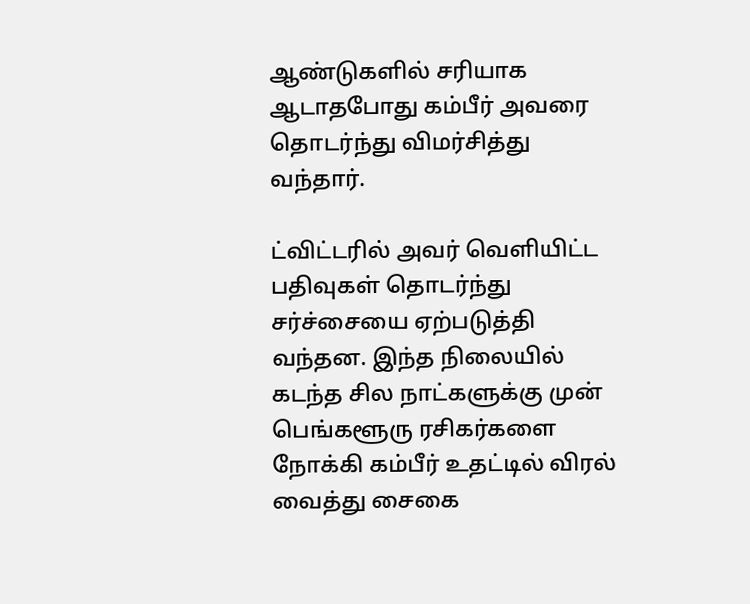ஆண்டுகளில் சரியாக ஆடாதபோது கம்பீர் அவரை தொடர்ந்து விமர்சித்து வந்தார்.

ட்விட்டரில் அவர் வெளியிட்ட பதிவுகள் தொடர்ந்து சர்ச்சையை ஏற்படுத்தி வந்தன. இந்த நிலையில் கடந்த சில நாட்களுக்கு முன் பெங்களூரு ரசிகர்களை நோக்கி கம்பீர் உதட்டில் விரல் வைத்து சைகை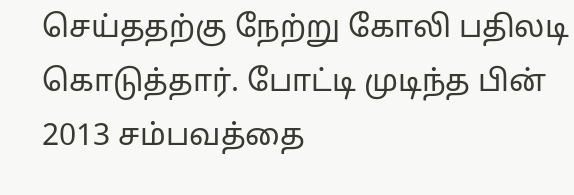செய்ததற்கு நேற்று கோலி பதிலடி கொடுத்தார். போட்டி முடிந்த பின் 2013 சம்பவத்தை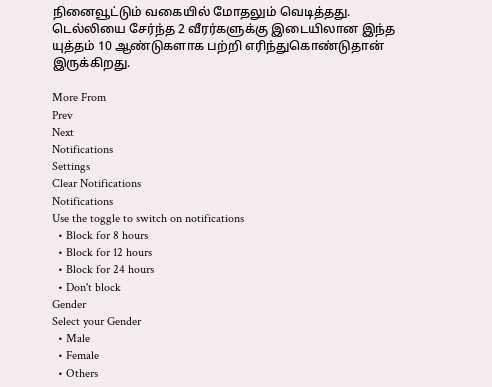நினைவூட்டும் வகையில் மோதலும் வெடித்தது. டெல்லியை சேர்ந்த 2 வீரர்களுக்கு இடையிலான இந்த யுத்தம் 10 ஆண்டுகளாக பற்றி எரிந்துகொண்டுதான் இருக்கிறது.

More From
Prev
Next
Notifications
Settings
Clear Notifications
Notifications
Use the toggle to switch on notifications
  • Block for 8 hours
  • Block for 12 hours
  • Block for 24 hours
  • Don't block
Gender
Select your Gender
  • Male
  • Female
  • Others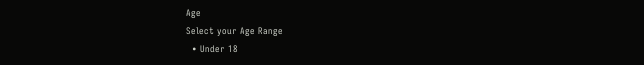Age
Select your Age Range
  • Under 18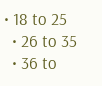• 18 to 25
  • 26 to 35
  • 36 to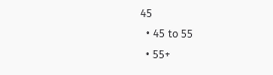45
  • 45 to 55
  • 55+